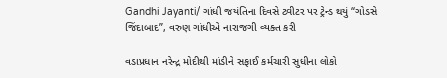Gandhi Jayanti/ ગાંધી જયંતિના દિવસે ટ્વીટર પર ટ્રેન્ડ થયું “ગોડસે જિંદાબાદ”, વરુણ ગાંધીએ નારાજગી વ્યક્ત કરી

વડાપ્રધાન નરેન્દ્ર મોદીથી માંડીને સફાઈ કર્મચારી સુધીના લોકો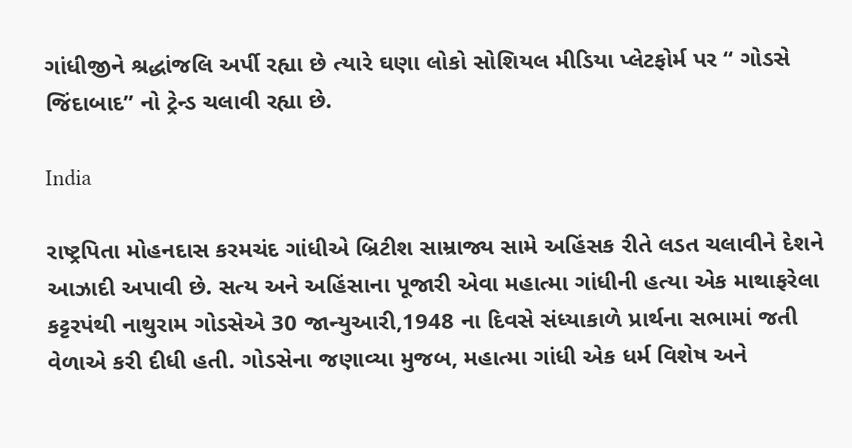ગાંધીજીને શ્રદ્ધાંજલિ અર્પી રહ્યા છે ત્યારે ઘણા લોકો સોશિયલ મીડિયા પ્લેટફોર્મ પર “ ગોડસે જિંદાબાદ” નો ટ્રેન્ડ ચલાવી રહ્યા છે.

India

રાષ્ટ્રપિતા મોહનદાસ કરમચંદ ગાંધીએ બ્રિટીશ સામ્રાજ્ય સામે અહિંસક રીતે લડત ચલાવીને દેશને આઝાદી અપાવી છે. સત્ય અને અહિંસાના પૂજારી એવા મહાત્મા ગાંધીની હત્યા એક માથાફરેલા કટ્ટરપંથી નાથુરામ ગોડસેએ 30 જાન્યુઆરી,1948 ના દિવસે સંધ્યાકાળે પ્રાર્થના સભામાં જતી વેળાએ કરી દીધી હતી. ગોડસેના જણાવ્યા મુજબ, મહાત્મા ગાંધી એક ધર્મ વિશેષ અને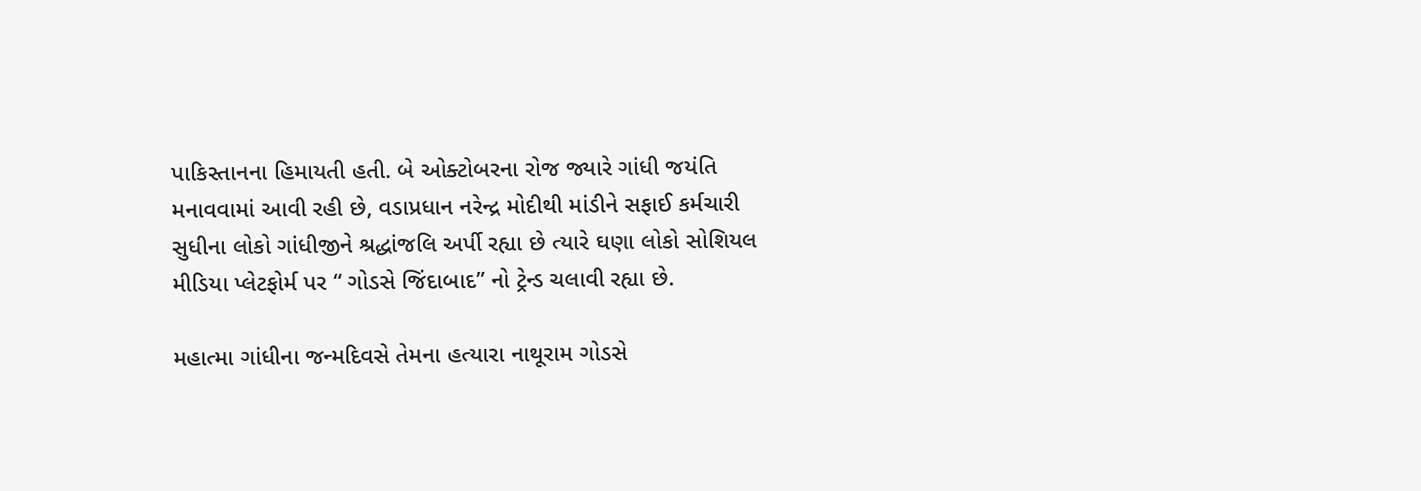પાકિસ્તાનના હિમાયતી હતી. બે ઓક્ટોબરના રોજ જ્યારે ગાંધી જયંતિ મનાવવામાં આવી રહી છે, વડાપ્રધાન નરેન્દ્ર મોદીથી માંડીને સફાઈ કર્મચારી સુધીના લોકો ગાંધીજીને શ્રદ્ધાંજલિ અર્પી રહ્યા છે ત્યારે ઘણા લોકો સોશિયલ મીડિયા પ્લેટફોર્મ પર “ ગોડસે જિંદાબાદ” નો ટ્રેન્ડ ચલાવી રહ્યા છે.

મહાત્મા ગાંધીના જન્મદિવસે તેમના હત્યારા નાથૂરામ ગોડસે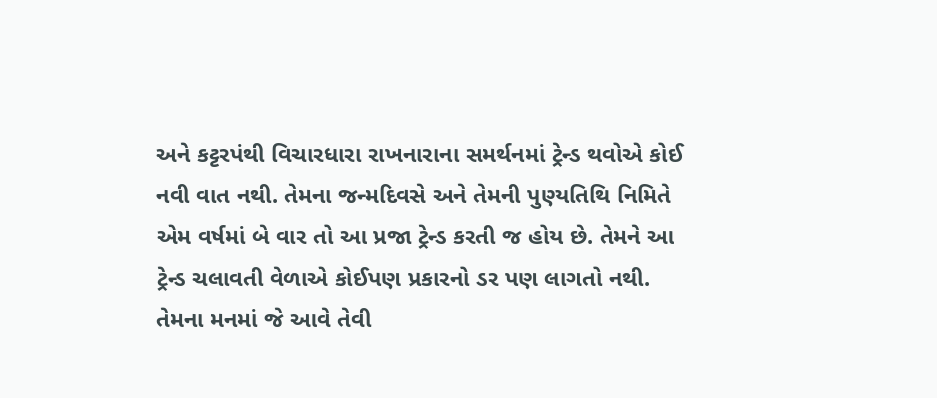અને કટ્ટરપંથી વિચારધારા રાખનારાના સમર્થનમાં ટ્રેન્ડ થવોએ કોઈ નવી વાત નથી. તેમના જન્મદિવસે અને તેમની પુણ્યતિથિ નિમિતે એમ વર્ષમાં બે વાર તો આ પ્રજા ટ્રેન્ડ કરતી જ હોય છે. તેમને આ ટ્રેન્ડ ચલાવતી વેળાએ કોઈપણ પ્રકારનો ડર પણ લાગતો નથી. તેમના મનમાં જે આવે તેવી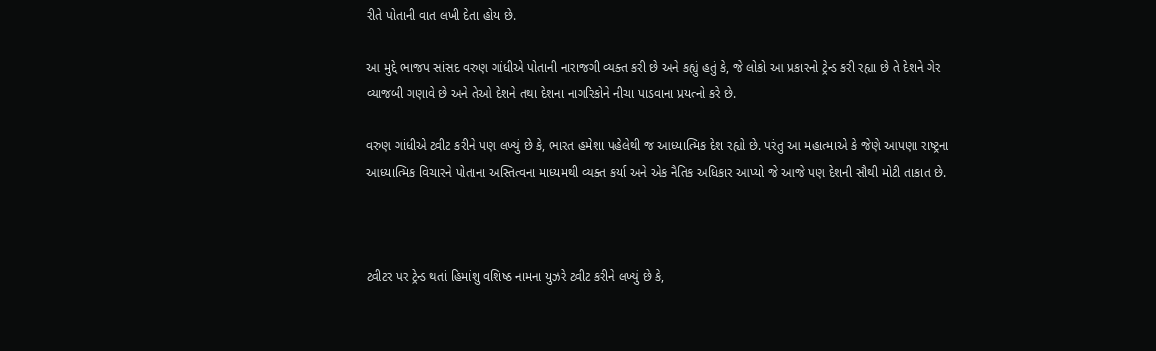રીતે પોતાની વાત લખી દેતા હોય છે.

આ મુદ્દે ભાજપ સાંસદ વરુણ ગાંધીએ પોતાની નારાજગી વ્યક્ત કરી છે અને કહ્યું હતું કે, જે લોકો આ પ્રકારનો ટ્રેન્ડ કરી રહ્યા છે તે દેશને ગેર વ્યાજબી ગણાવે છે અને તેઓ દેશને તથા દેશના નાગરિકોને નીચા પાડવાના પ્રયત્નો કરે છે.

વરુણ ગાંધીએ ટ્વીટ કરીને પણ લખ્યું છે કે, ભારત હમેશા પહેલેથી જ આધ્યાત્મિક દેશ રહ્યો છે. પરંતુ આ મહાત્માએ કે જેણે આપણા રાષ્ટ્રના આધ્યાત્મિક વિચારને પોતાના અસ્તિત્વના માધ્યમથી વ્યક્ત કર્યા અને એક નૈતિક અધિકાર આપ્યો જે આજે પણ દેશની સૌથી મોટી તાકાત છે.



ટ્વીટર પર ટ્રેન્ડ થતાં હિમાંશુ વશિષ્ઠ નામના યુઝરે ટ્વીટ કરીને લખ્યું છે કે,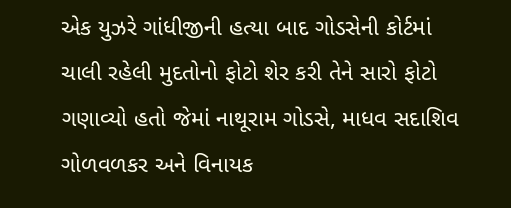એક યુઝરે ગાંધીજીની હત્યા બાદ ગોડસેની કોર્ટમાં ચાલી રહેલી મુદતોનો ફોટો શેર કરી તેને સારો ફોટો ગણાવ્યો હતો જેમાં નાથૂરામ ગોડસે, માધવ સદાશિવ ગોળવળકર અને વિનાયક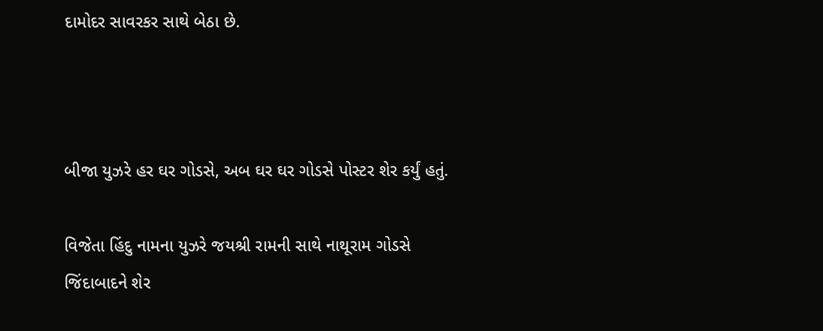દામોદર સાવરકર સાથે બેઠા છે.



બીજા યુઝરે હર ઘર ગોડસે, અબ ઘર ઘર ગોડસે પોસ્ટર શેર કર્યું હતું.

વિજેતા હિંદુ નામના યુઝરે જયશ્રી રામની સાથે નાથૂરામ ગોડસે જિંદાબાદને શેર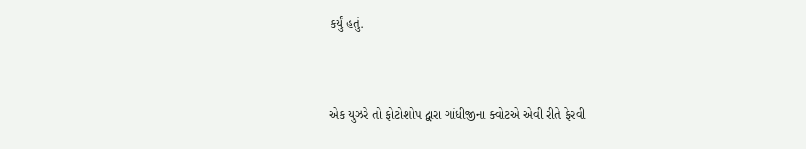કર્યું હતું.



એક યુઝરે તો ફોટોશોપ દ્વારા ગાંધીજીના ક્વોટએ એવી રીતે ફેરવી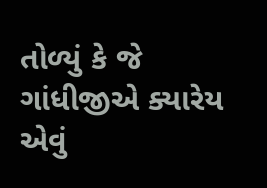તોળ્યું કે જે ગાંધીજીએ ક્યારેય એવું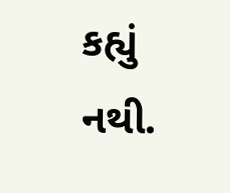કહ્યું નથી.